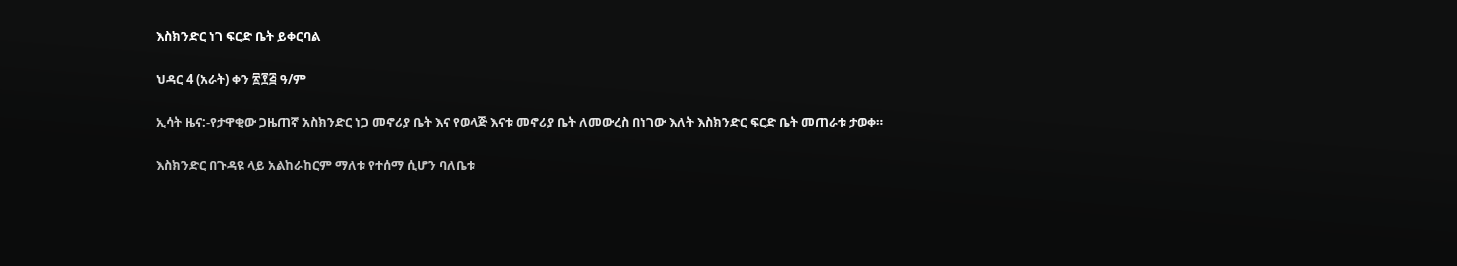እስክንድር ነገ ፍርድ ቤት ይቀርባል

ህዳር 4 (አራት) ቀን ፳፻፭ ዓ/ም

ኢሳት ዜና:-የታዋቂው ጋዜጠኛ አስክንድር ነጋ መኖሪያ ቤት እና የወላጅ እናቱ መኖሪያ ቤት ለመውረስ በነገው እለት እስክንድር ፍርድ ቤት መጠራቱ ታወቀ።

እስክንድር በጉዳዩ ላይ አልከራከርም ማለቱ የተሰማ ሲሆን ባለቤቱ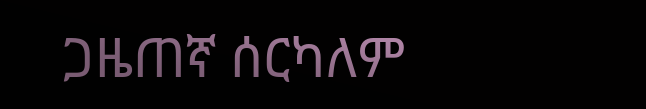ጋዜጠኛ ሰርካለም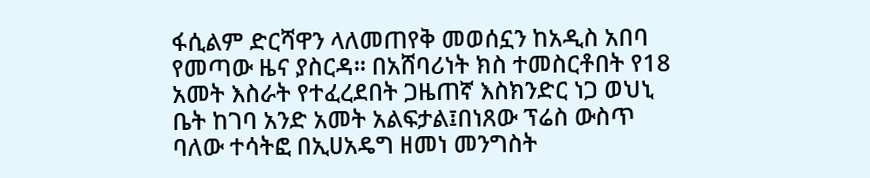ፋሲልም ድርሻዋን ላለመጠየቅ መወሰኗን ከአዲስ አበባ የመጣው ዜና ያስርዳ። በአሸባሪነት ክስ ተመስርቶበት የ18 አመት እስራት የተፈረደበት ጋዜጠኛ እስክንድር ነጋ ወህኒ ቤት ከገባ አንድ አመት አልፍታል፤በነጸው ፕሬስ ውስጥ ባለው ተሳትፎ በኢሀአዴግ ዘመነ መንግስት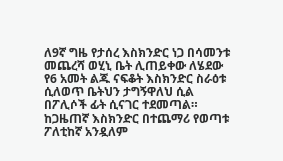ለ9ኛ ግዜ የታሰረ እስክንድር ነጋ በሳመንቱ መጨረሻ ወሂኒ ቤት ሊጠይቀው ለሄደው የ6 አመት ልጁ ናፍቆት እስክንድር ስራዕቱ ሲለወጥ ቤትህን ታግኝዋለህ ሲል በፖሊሶች ፊት ሲናገር ተደመጣል። ከጋዜጠኛ እስክንድር በተጨማሪ የወጣቱ ፖለቲከኛ አንዷለም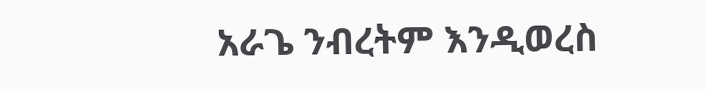አራጌ ንብረትም እንዲወረስ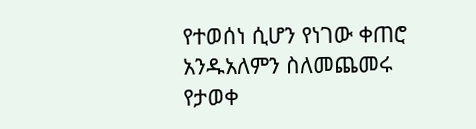የተወሰነ ሲሆን የነገው ቀጠሮ አንዱአለምን ስለመጨመሩ የታወቀ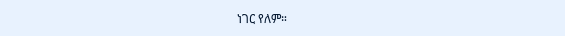ነገር የለም።